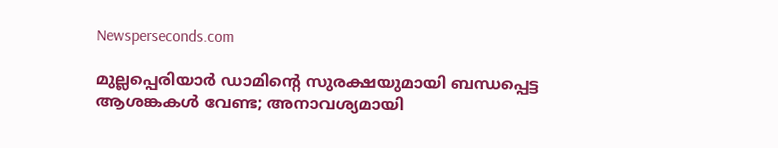Newsperseconds.com

മുല്ലപ്പെരിയാര്‍ ഡാമിന്റെ സുരക്ഷയുമായി ബന്ധപ്പെട്ട ആശങ്കകള്‍ വേണ്ട; അനാവശ്യമായി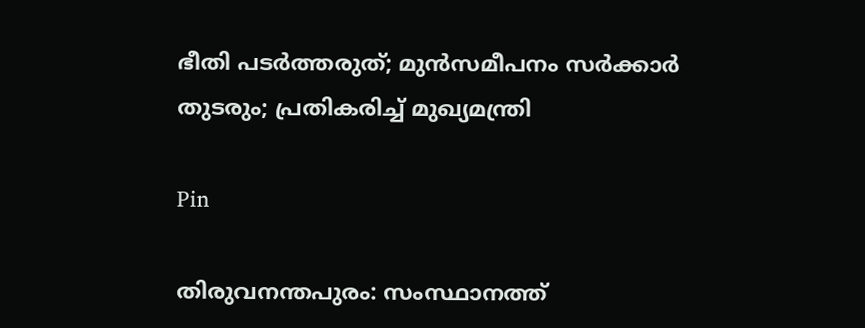ഭീതി പടര്‍ത്തരുത്; മുന്‍സമീപനം സര്‍ക്കാര്‍ തുടരും; പ്രതികരിച്ച് മുഖ്യമന്ത്രി

Pin

തിരുവനന്തപുരം: സംസ്ഥാനത്ത്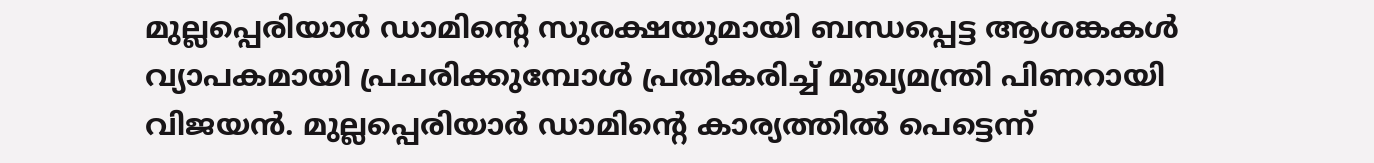മുല്ലപ്പെരിയാര്‍ ഡാമിന്റെ സുരക്ഷയുമായി ബന്ധപ്പെട്ട ആശങ്കകള്‍ വ്യാപകമായി പ്രചരിക്കുമ്പോള്‍ പ്രതികരിച്ച് മുഖ്യമന്ത്രി പിണറായി വിജയന്‍. മുല്ലപ്പെരിയാര്‍ ഡാമിന്റെ കാര്യത്തില്‍ പെട്ടെന്ന്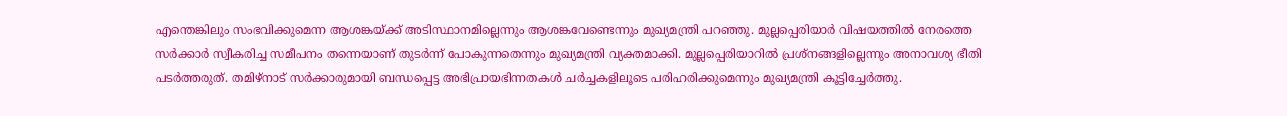എന്തെങ്കിലും സംഭവിക്കുമെന്ന ആശങ്കയ്ക്ക് അടിസ്ഥാനമില്ലെന്നും ആശങ്കവേണ്ടെന്നും മുഖ്യമന്ത്രി പറഞ്ഞു. മുല്ലപ്പെരിയാര്‍ വിഷയത്തില്‍ നേരത്തെ സര്‍ക്കാര്‍ സ്വീകരിച്ച സമീപനം തന്നെയാണ് തുടര്‍ന്ന് പോകുന്നതെന്നും മുഖ്യമന്ത്രി വ്യക്തമാക്കി. മുല്ലപ്പെരിയാറില്‍ പ്രശ്നങ്ങളില്ലെന്നും അനാവശ്യ ഭീതി പടര്‍ത്തരുത്. തമിഴ്നാട് സര്‍ക്കാരുമായി ബന്ധപ്പെട്ട അഭിപ്രായഭിന്നതകള്‍ ചര്‍ച്ചകളിലൂടെ പരിഹരിക്കുമെന്നും മുഖ്യമന്ത്രി കൂട്ടിച്ചേര്‍ത്തു.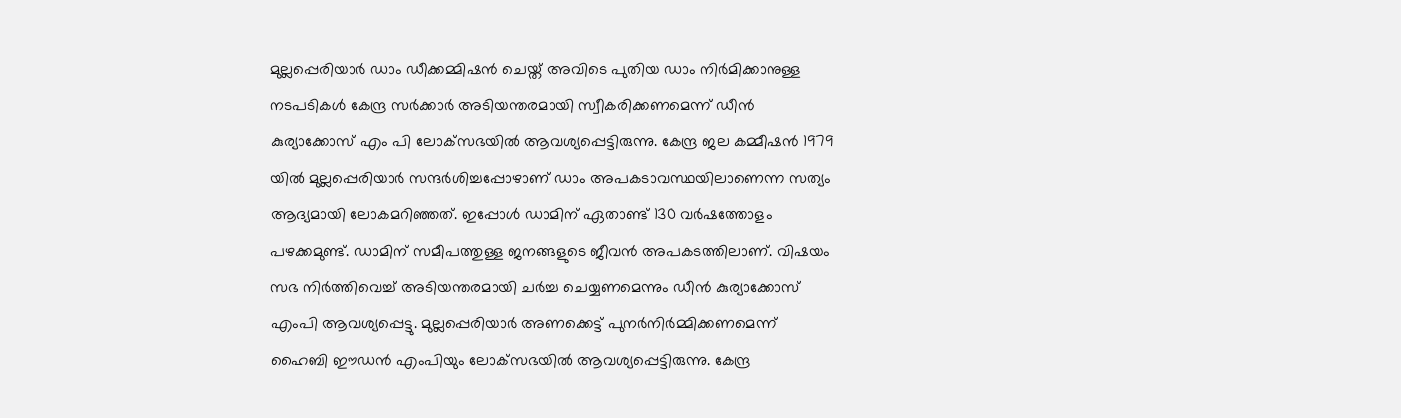മുല്ലപ്പെരിയാര്‍ ഡാം ഡീക്കമ്മിഷന്‍ ചെയ്ത് അവിടെ പുതിയ ഡാം നിര്‍മിക്കാനുള്ള നടപടികള്‍ കേന്ദ്ര സര്‍ക്കാര്‍ അടിയന്തരമായി സ്വീകരിക്കണമെന്ന് ഡീന്‍ കുര്യാക്കോസ് എം പി ലോക്‌സഭയില്‍ ആവശ്യപ്പെട്ടിരുന്നു. കേന്ദ്ര ജല കമ്മീഷന്‍ 1979 യില്‍ മുല്ലപ്പെരിയാര്‍ സന്ദര്‍ശിച്ചപ്പോഴാണ് ഡാം അപകടാവസ്ഥയിലാണെന്ന സത്യം ആദ്യമായി ലോകമറിഞ്ഞത്. ഇപ്പോള്‍ ഡാമിന് ഏതാണ്ട് 130 വര്‍ഷത്തോളം പഴക്കമുണ്ട്. ഡാമിന് സമീപത്തുള്ള ജനങ്ങളുടെ ജീവന്‍ അപകടത്തിലാണ്. വിഷയം സഭ നിര്‍ത്തിവെച്ച് അടിയന്തരമായി ചര്‍ച്ച ചെയ്യണമെന്നും ഡീന്‍ കുര്യാക്കോസ് എംപി ആവശ്യപ്പെട്ടു. മുല്ലപ്പെരിയാര്‍ അണക്കെട്ട് പുനര്‍നിര്‍മ്മിക്കണമെന്ന് ഹൈബി ഈഡന്‍ എംപിയും ലോക്‌സഭയില്‍ ആവശ്യപ്പെട്ടിരുന്നു. കേന്ദ്ര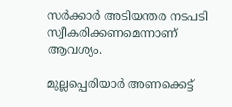സര്‍ക്കാര്‍ അടിയന്തര നടപടി സ്വീകരിക്കണമെന്നാണ് ആവശ്യം.

മുല്ലപ്പെരിയാര്‍ അണക്കെട്ട്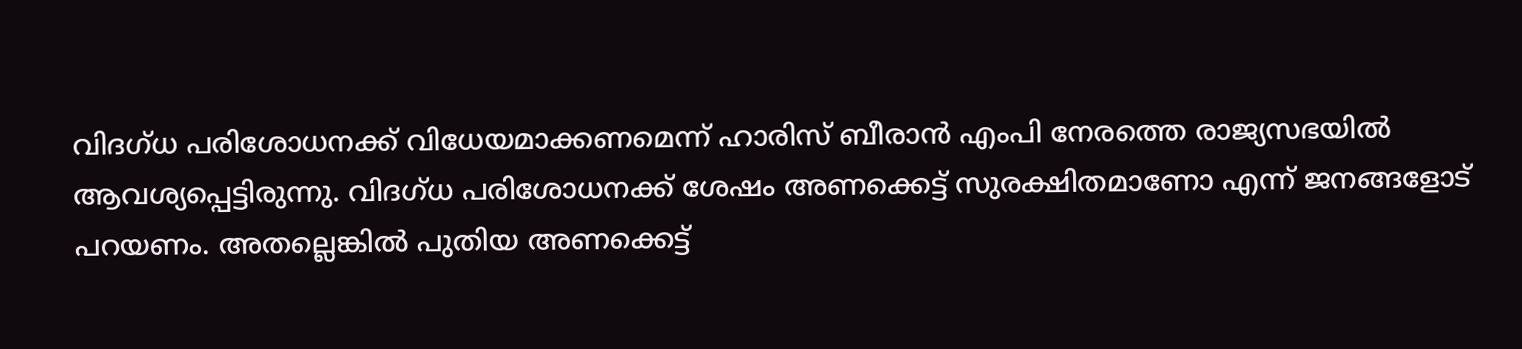വിദഗ്ധ പരിശോധനക്ക് വിധേയമാക്കണമെന്ന് ഹാരിസ് ബീരാന്‍ എംപി നേരത്തെ രാജ്യസഭയില്‍ ആവശ്യപ്പെട്ടിരുന്നു. വിദഗ്ധ പരിശോധനക്ക് ശേഷം അണക്കെട്ട് സുരക്ഷിതമാണോ എന്ന് ജനങ്ങളോട് പറയണം. അതല്ലെങ്കില്‍ പുതിയ അണക്കെട്ട്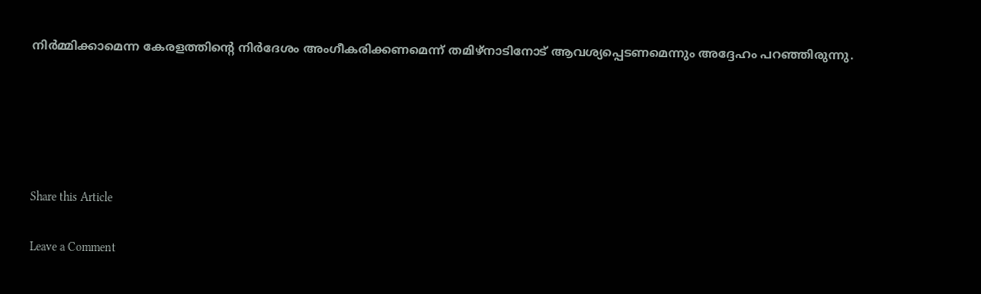നിര്‍മ്മിക്കാമെന്ന കേരളത്തിന്റെ നിര്‍ദേശം അംഗീകരിക്കണമെന്ന് തമിഴ്നാടിനോട് ആവശ്യപ്പെടണമെന്നും അദ്ദേഹം പറഞ്ഞിരുന്നു.





Share this Article

Leave a Comment